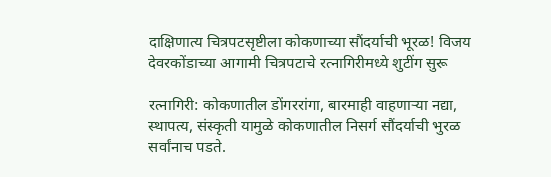दाक्षिणात्य चित्रपटसृष्टीला कोकणाच्या सौंदर्याची भूरळ! विजय देवरकोंडाच्या आगामी चित्रपटाचे रत्नागिरीमध्ये शुटींग सुरू

रत्नागिरी: कोकणातील डोंगररांगा, बारमाही वाहणाऱ्या नद्या, स्थापत्य, संस्कृती यामुळे कोकणातील निसर्ग सौंदर्याची भुरळ सर्वांनाच पडते.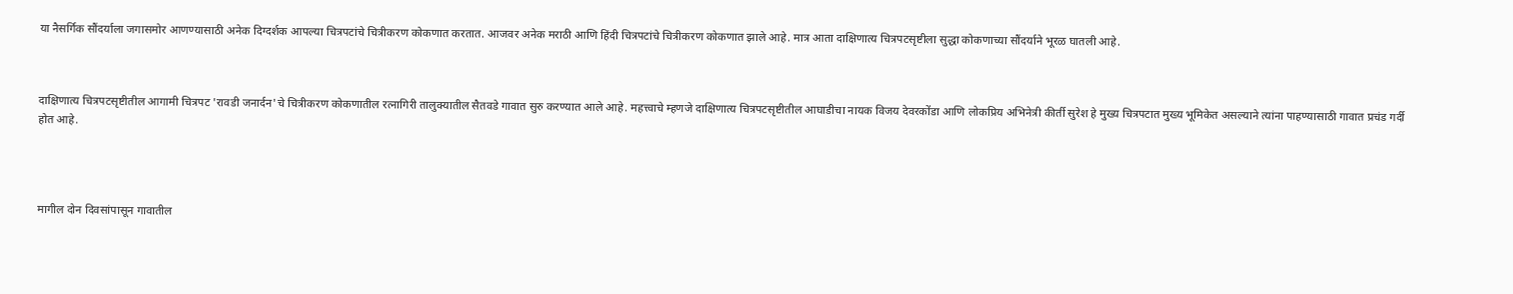या नैसर्गिक सौंदर्याला जगासमोर आणण्यासाठी अनेक दिग्दर्शक आपल्या चित्रपटांचे चित्रीकरण कोकणात करतात. आजवर अनेक मराठी आणि हिंदी चित्रपटांचे चित्रीकरण कोकणात झाले आहे. मात्र आता दाक्षिणात्य चित्रपटसृष्टीला सुद्धा कोकणाच्या सौंदर्याने भूरळ घातली आहे.



दाक्षिणात्य चित्रपटसृष्टीतील आगामी चित्रपट 'रावडी जनार्दन'चे चित्रीकरण कोकणातील रत्नागिरी तालुक्यातील सैतवडे गावात सुरु करण्यात आले आहे. महत्त्वाचे म्हणजे दाक्षिणात्य चित्रपटसृष्टीतील आघाडीचा नायक विजय देवरकोंडा आणि लोकप्रिय अभिनेत्री कीर्ती सुरेश हे मुख्य चित्रपटात मुख्य भूमिकेत असल्याने त्यांना पाहण्यासाठी गावात प्रचंड गर्दी होत आहे.




मागील दोन दिवसांपासून गावातील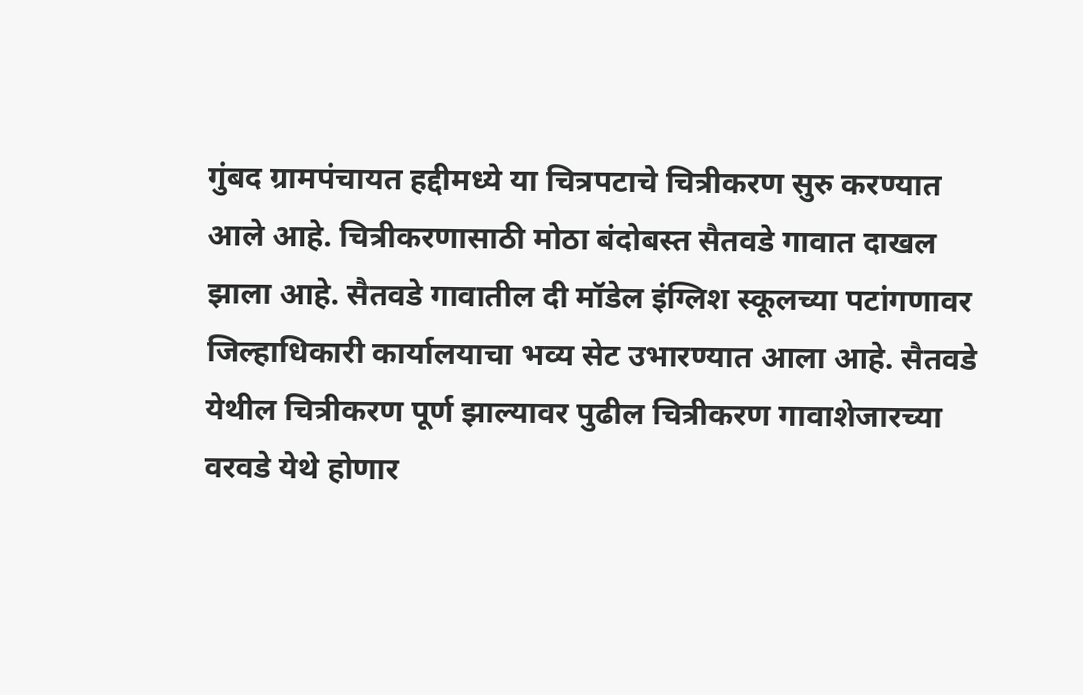गुंबद ग्रामपंचायत हद्दीमध्ये या चित्रपटाचे चित्रीकरण सुरु करण्यात आले आहे. चित्रीकरणासाठी मोठा बंदोबस्त सैतवडे गावात दाखल झाला आहे. सैतवडे गावातील दी मॉडेल इंग्लिश स्कूलच्या पटांगणावर जिल्हाधिकारी कार्यालयाचा भव्य सेट उभारण्यात आला आहे. सैतवडे येथील चित्रीकरण पूर्ण झाल्यावर पुढील चित्रीकरण गावाशेजारच्या वरवडे येथे होणार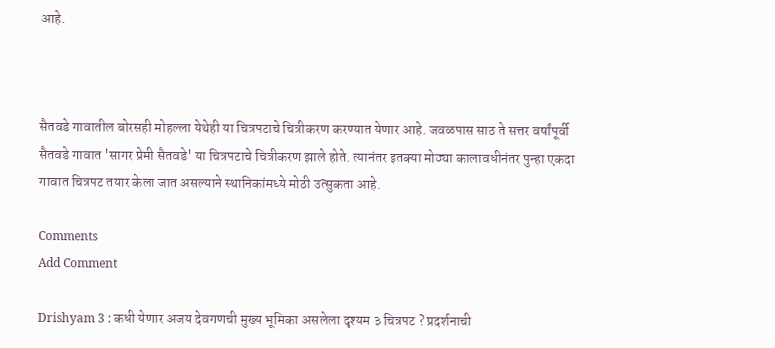आहे.



सैतवडे गावातील बोरसही मोहल्ला येथेही या चित्रपटाचे चित्रीकरण करण्यात येणार आहे. जवळपास साठ ते सत्तर वर्षांपूर्वी सैतवडे गावात 'सागर प्रेमी सैतवडे' या चित्रपटाचे चित्रीकरण झाले होते. त्यानंतर इतक्या मोठ्या कालावधीनंतर पुन्हा एकदा गावात चित्रपट तयार केला जात असल्याने स्थानिकांमध्ये मोठी उत्सुकता आहे.

Comments
Add Comment

Drishyam 3 : कधी येणार अजय देवगणची मुख्य भूमिका असलेला दृश्यम ३ चित्रपट ? प्रदर्शनाची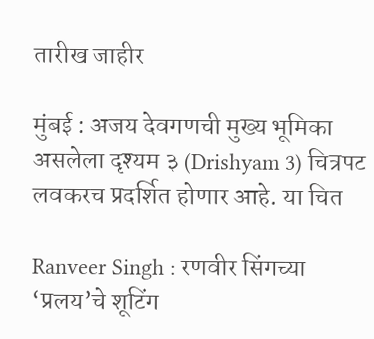तारीख जाहीर

मुंबई : अजय देवगणची मुख्य भूमिका असलेला दृश्यम ३ (Drishyam 3) चित्रपट लवकरच प्रदर्शित होणार आहे. या चित

Ranveer Singh : रणवीर सिंगच्या ‘प्रलय’चे शूटिंग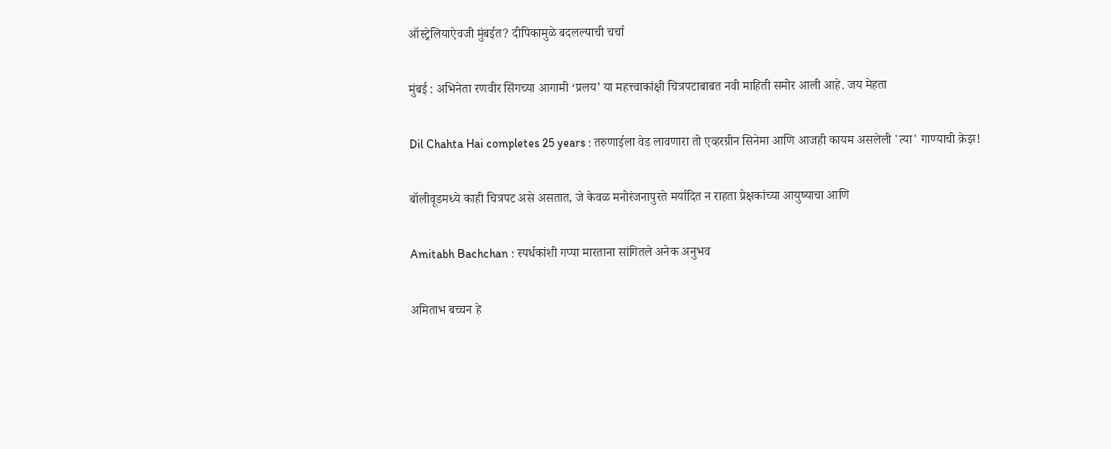ऑस्ट्रेलियाऐवजी मुंबईत? दीपिकामुळे बदलल्याची चर्चा

मुंबई : अभिनेता रणवीर सिंगच्या आगामी ‘प्रलय’ या महत्त्वाकांक्षी चित्रपटाबाबत नवी माहिती समोर आली आहे. जय मेहता

Dil Chahta Hai completes 25 years : तरुणाईला वेड लावणारा तो एव्हरग्रीन सिनेमा आणि आजही कायम असलेली 'त्या' गाण्याची क्रेझ!

बॉलीवूडमध्ये काही चित्रपट असे असतात, जे केवळ मनोरंजनापुरते मर्यादित न राहता प्रेक्षकांच्या आयुष्याचा आणि

Amitabh Bachchan : स्पर्धकांशी गप्पा मारताना सांगितले अनेक अनुभव

अमिताभ बच्चन हे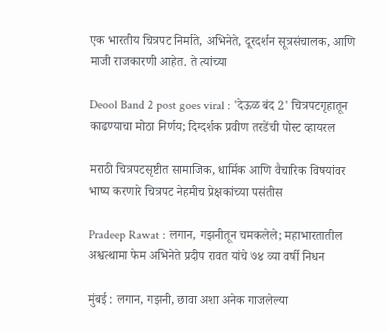एक भारतीय चित्रपट निर्माते, अभिनेते, दूरदर्शन सूत्रसंचालक, आणि माजी राजकारणी आहेत. ते त्यांच्या

Deool Band 2 post goes viral : 'देऊळ बंद 2' चित्रपटगृहातून काढण्याचा मोठा निर्णय; दिग्दर्शक प्रवीण तरडेंची पोस्ट व्हायरल

मराठी चित्रपटसृष्टीत सामाजिक, धार्मिक आणि वैचारिक विषयांवर भाष्य करणारे चित्रपट नेहमीच प्रेक्षकांच्या पसंतीस

Pradeep Rawat : लगान, गझनीतून चमकलेले; महाभारतातील अश्वत्थामा फेम अभिनेते प्रदीप रावत यांचे ७४ व्या वर्षी निधन

मुंबई : लगान, गझनी, छावा अशा अनेक गाजलेल्या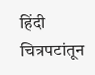हिंदी चित्रपटांतून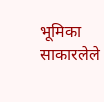भूमिका साकारलेले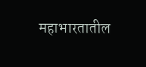महाभारतातील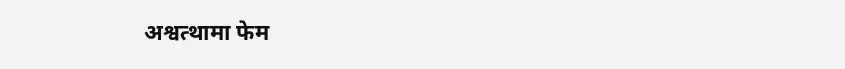अश्वत्थामा फेम